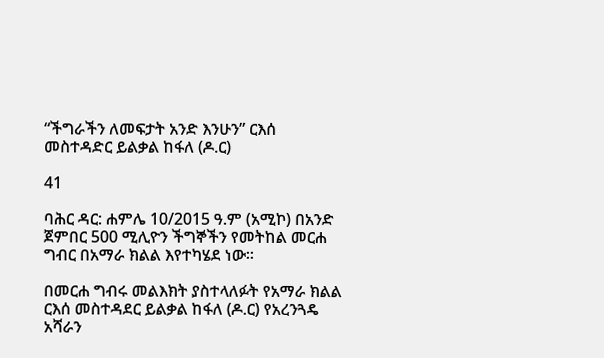“ችግራችን ለመፍታት አንድ እንሁን” ርእሰ መስተዳድር ይልቃል ከፋለ (ዶ.ር)

41

ባሕር ዳር: ሐምሌ 10/2015 ዓ.ም (አሚኮ) በአንድ ጀምበር 500 ሚሊዮን ችግኞችን የመትከል መርሐ ግብር በአማራ ክልል እየተካሄደ ነው፡፡

በመርሐ ግብሩ መልእክት ያስተላለፉት የአማራ ክልል ርእሰ መስተዳደር ይልቃል ከፋለ (ዶ.ር) የአረንጓዴ አሻራን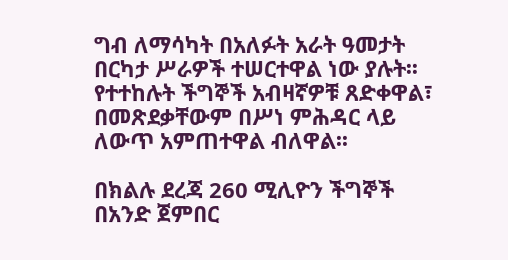ግብ ለማሳካት በአለፉት አራት ዓመታት በርካታ ሥራዎች ተሠርተዋል ነው ያሉት፡፡ የተተከሉት ችግኞች አብዛኛዎቹ ጸድቀዋል፣ በመጽደቃቸውም በሥነ ምሕዳር ላይ ለውጥ አምጠተዋል ብለዋል፡፡

በክልሉ ደረጃ 260 ሚሊዮን ችግኞች በአንድ ጀምበር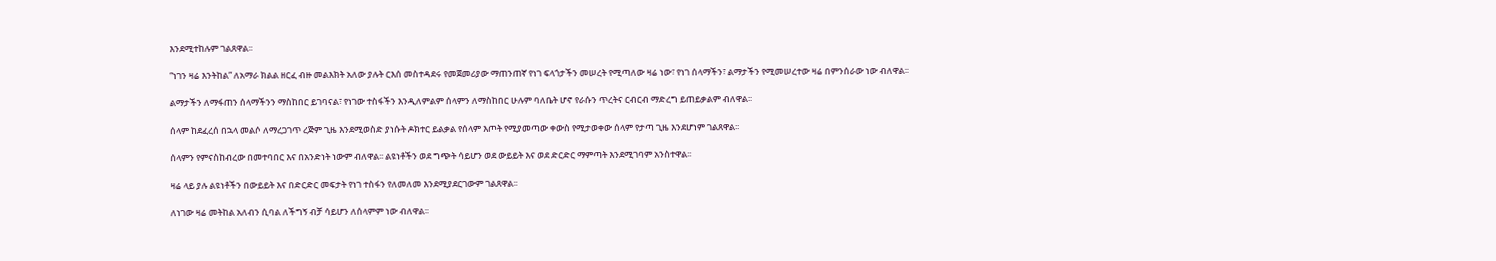እንደሚተከሉም ገልጸዋል፡፡

“ነገን ዛሬ እንትከል” ለአማራ ክልል ዘርፈ ብዙ መልእክት አለው ያሉት ርእሰ መስተዳደሩ የመጀመሪያው ማጠንጠኛ የነገ ፍላጎታችን መሠረት የሚጣለው ዛሬ ነው፣ የነገ ሰላማችን፣ ልማታችን የሚመሠረተው ዛሬ በምንሰራው ነው ብለዋል፡፡

ልማታችን ለማፋጠን ሰላማችንን ማስከበር ይገባናል፣ የነገው ተስፋችን እንዲለምልም ሰላምን ለማስከበር ሁሉም ባለቤት ሆኖ የራሱን ጥረትና ርብርብ ማድረግ ይጠይቃልም ብለዋል፡፡

ሰላም ከደፈረሰ በኋላ መልሶ ለማረጋገጥ ረጅም ጊዜ እንደሚወስድ ያነሱት ዶክተር ይልቃል የሰላም እጦት የሚያመጣው ቀውስ የሚታወቀው ሰላም የታጣ ጊዜ እንደሆነም ገልጸዋል፡፡

ሰላምን የምናስከብረው በመተባበር እና በአንድነት ነውም ብለዋል፡፡ ልዩነቶችን ወደ ግጭት ሳይሆን ወደ ውይይት እና ወደ ድርድር ማምጣት እንደሚገባም አንስተዋል፡፡

ዛሬ ላይ ያሉ ልዩነቶችን በውይይት እና በድርድር መፍታት የነገ ተስፋን የለመለመ እንደሚያደርገውም ገልጸዋል፡፡

ለነገው ዛሬ መትከል አለብን ሲባል ለችግኝ ብቻ ሳይሆን ለሰላምም ነው ብለዋል፡፡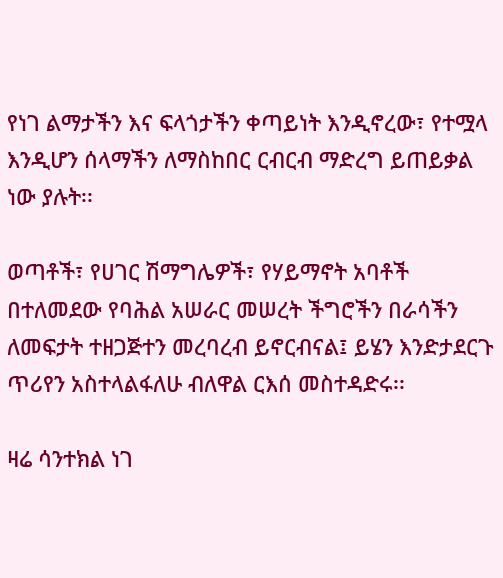የነገ ልማታችን እና ፍላጎታችን ቀጣይነት እንዲኖረው፣ የተሟላ እንዲሆን ሰላማችን ለማስከበር ርብርብ ማድረግ ይጠይቃል ነው ያሉት፡፡

ወጣቶች፣ የሀገር ሽማግሌዎች፣ የሃይማኖት አባቶች በተለመደው የባሕል አሠራር መሠረት ችግሮችን በራሳችን ለመፍታት ተዘጋጅተን መረባረብ ይኖርብናል፤ ይሄን እንድታደርጉ ጥሪየን አስተላልፋለሁ ብለዋል ርእሰ መስተዳድሩ፡፡

ዛሬ ሳንተክል ነገ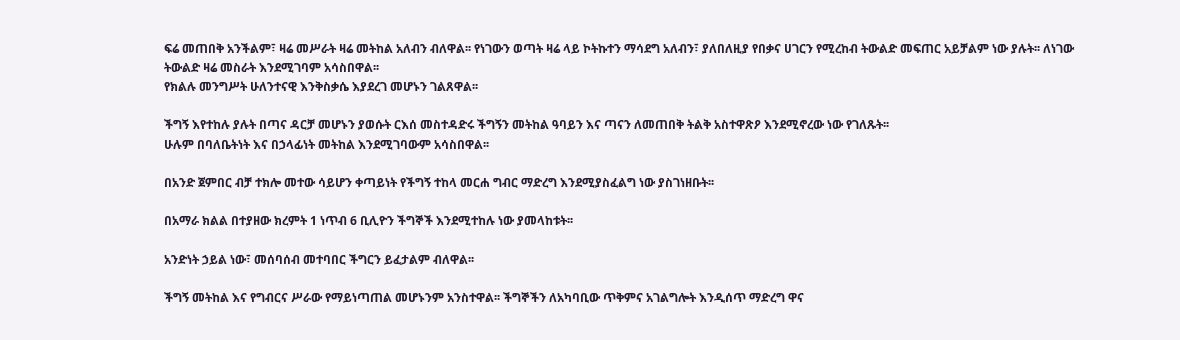ፍሬ መጠበቅ አንችልም፣ ዛሬ መሥራት ዛሬ መትከል አለብን ብለዋል፡፡ የነገውን ወጣት ዛሬ ላይ ኮትኩተን ማሳደግ አለብን፣ ያለበለዚያ የበቃና ሀገርን የሚረከብ ትውልድ መፍጠር አይቻልም ነው ያሉት፡፡ ለነገው ትውልድ ዛሬ መስራት እንደሚገባም አሳስበዋል፡፡
የክልሉ መንግሥት ሁለንተናዊ እንቅስቃሴ እያደረገ መሆኑን ገልጸዋል፡፡

ችግኝ እየተከሉ ያሉት በጣና ዳርቻ መሆኑን ያወሱት ርእሰ መስተዳድሩ ችግኝን መትከል ዓባይን እና ጣናን ለመጠበቅ ትልቅ አስተዋጽዖ እንደሚኖረው ነው የገለጹት፡፡
ሁሉም በባለቤትነት እና በኃላፊነት መትከል እንደሚገባውም አሳስበዋል፡፡

በአንድ ጀምበር ብቻ ተክሎ መተው ሳይሆን ቀጣይነት የችግኝ ተከላ መርሐ ግብር ማድረግ እንደሚያስፈልግ ነው ያስገነዘቡት፡፡

በአማራ ክልል በተያዘው ክረምት 1 ነጥብ 6 ቢሊዮን ችግኞች እንደሚተከሉ ነው ያመላከቱት፡፡

አንድነት ኃይል ነው፣ መሰባሰብ መተባበር ችግርን ይፈታልም ብለዋል፡፡

ችግኝ መትከል እና የግብርና ሥራው የማይነጣጠል መሆኑንም አንስተዋል፡፡ ችግኞችን ለአካባቢው ጥቅምና አገልግሎት እንዲሰጥ ማድረግ ዋና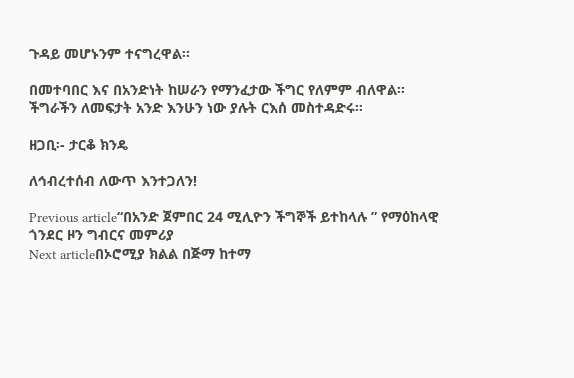ጉዳይ መሆኑንም ተናግረዋል፡፡

በመተባበር እና በአንድነት ከሠራን የማንፈታው ችግር የለምም ብለዋል፡፡ ችግራችን ለመፍታት አንድ እንሁን ነው ያሉት ርእሰ መስተዳድሩ፡፡

ዘጋቢ፡- ታርቆ ክንዴ

ለኅብረተሰብ ለውጥ እንተጋለን!

Previous article“በአንድ ጀምበር 24 ሚሊዮን ችግኞች ይተከላሉ ” የማዕከላዊ ጎንደር ዞን ግብርና መምሪያ
Next articleበኦሮሚያ ክልል በጅማ ከተማ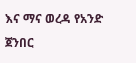እና ማና ወረዳ የአንድ ጀንበር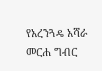የአረንጓዴ አሻራ መርሐ ግብር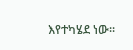እየተካሄደ ነው፡፡